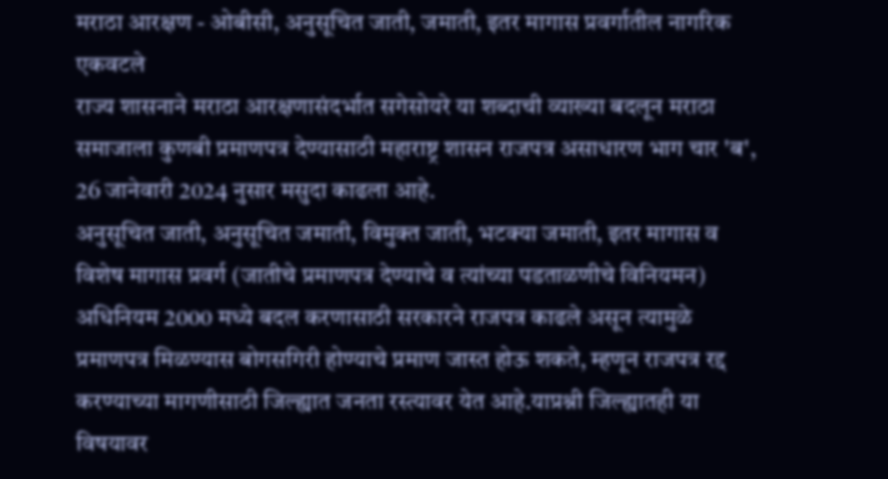मराठा आरक्षण - ओबीसी, अनुसूचित जाती, जमाती, इतर मागास प्रवर्गातील नागरिक एकवटले
राज्य शासनाने मराठा आरक्षणासंदर्भात सगेसोयरे या शब्दाची व्याख्या बदलून मराठा समाजाला कुणबी प्रमाणपत्र देण्यासाठी महाराष्ट्र शासन राजपत्र असाधारण भाग चार 'ब', 26 जानेवारी 2024 नुसार मसुदा काढला आहे.
अनुसूचित जाती, अनुसूचित जमाती, विमुक्त जाती, भटक्या जमाती, इतर मागास व विशेष मागास प्रवर्ग (जातीचे प्रमाणपत्र देण्याचे व त्यांच्या पडताळणीचे विनियमन) अधिनियम 2000 मध्ये बदल करणासाठी सरकारने राजपत्र काढले असून त्यामुळे प्रमाणपत्र मिळण्यास बोगसगिरी होण्याचे प्रमाण जास्त होऊ शकते, म्हणून राजपत्र रद्द करण्याच्या मागणीसाठी जिल्ह्यात जनता रस्त्यावर येत आहे.याप्रश्नी जिल्ह्यातही या विषयावर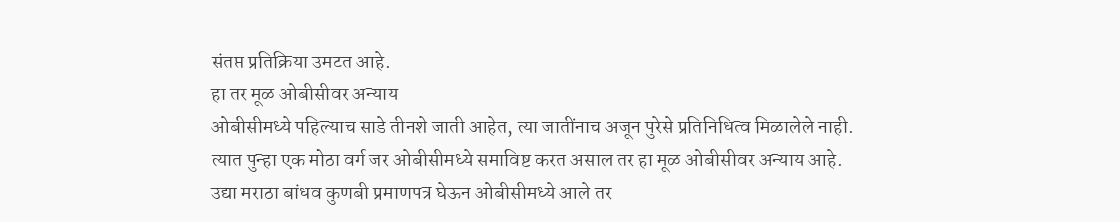संतप्त प्रतिक्रिया उमटत आहे.
हा तर मूळ ओबीसीवर अन्याय
ओबीसीमध्ये पहिल्याच साडे तीनशे जाती आहेत, त्या जातींनाच अजून पुरेसे प्रतिनिधित्व मिळालेले नाही. त्यात पुन्हा एक मोठा वर्ग जर ओबीसीमध्ये समाविष्ट करत असाल तर हा मूळ ओबीसीवर अन्याय आहे. उद्या मराठा बांधव कुणबी प्रमाणपत्र घेऊन ओबीसीमध्ये आले तर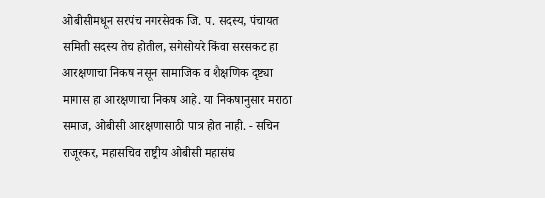ओबीसीमधून सरपंच नगरसेवक जि. प. सदस्य, पंचायत समिती सदस्य तेच होतील, सगेसोयरे किंवा सरसकट हा आरक्षणाचा निकष नसून सामाजिक व शैक्षणिक दृष्ट्या मागास हा आरक्षणाचा निकष आहे. या निकषानुसार मराठा समाज, ओबीसी आरक्षणासाठी पात्र होत नाही. - सचिन राजूरकर, महासचिव राष्ट्रीय ओबीसी महासंघ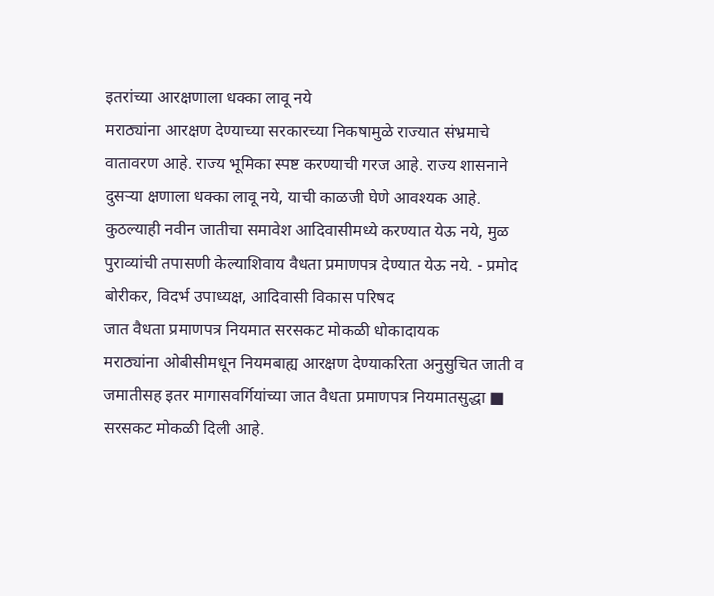इतरांच्या आरक्षणाला धक्का लावू नये
मराठ्यांना आरक्षण देण्याच्या सरकारच्या निकषामुळे राज्यात संभ्रमाचे वातावरण आहे. राज्य भूमिका स्पष्ट करण्याची गरज आहे. राज्य शासनाने दुसऱ्या क्षणाला धक्का लावू नये, याची काळजी घेणे आवश्यक आहे. कुठल्याही नवीन जातीचा समावेश आदिवासीमध्ये करण्यात येऊ नये, मुळ पुराव्यांची तपासणी केल्याशिवाय वैधता प्रमाणपत्र देण्यात येऊ नये. - प्रमोद बोरीकर, विदर्भ उपाध्यक्ष, आदिवासी विकास परिषद
जात वैधता प्रमाणपत्र नियमात सरसकट मोकळी धोकादायक
मराठ्यांना ओबीसीमधून नियमबाह्य आरक्षण देण्याकरिता अनुसुचित जाती व जमातीसह इतर मागासवर्गियांच्या जात वैधता प्रमाणपत्र नियमातसुद्धा ■ सरसकट मोकळी दिली आहे.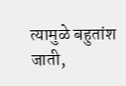त्यामुळे बहुतांश जाती,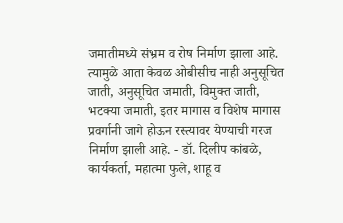जमातीमध्ये संभ्रम व रोष निर्माण झाला आहे. त्यामुळे आता केवळ ओबीसीच नाही अनुसूचित जाती, अनुसूचित जमाती, विमुक्त जाती, भटक्या जमाती, इतर मागास व विशेष मागास प्रवर्गानी जागे होऊन रस्त्यावर येण्याची गरज निर्माण झाली आहे. - डॉ. दिलीप कांबळे, कार्यकर्ता, महात्मा फुले, शाहू व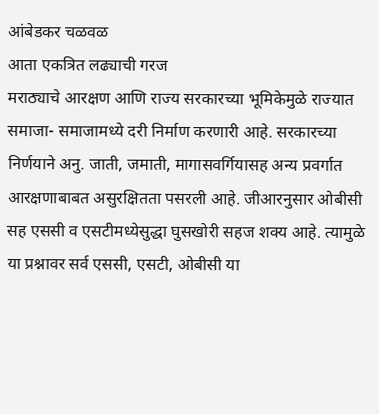आंबेडकर चळवळ
आता एकत्रित लढ्याची गरज
मराठ्याचे आरक्षण आणि राज्य सरकारच्या भूमिकेमुळे राज्यात समाजा- समाजामध्ये दरी निर्माण करणारी आहे. सरकारच्या निर्णयाने अनु. जाती, जमाती, मागासवर्गियासह अन्य प्रवर्गात आरक्षणाबाबत असुरक्षितता पसरली आहे. जीआरनुसार ओबीसी सह एससी व एसटीमध्येसुद्धा घुसखोरी सहज शक्य आहे. त्यामुळे या प्रश्नावर सर्व एससी, एसटी, ओबीसी या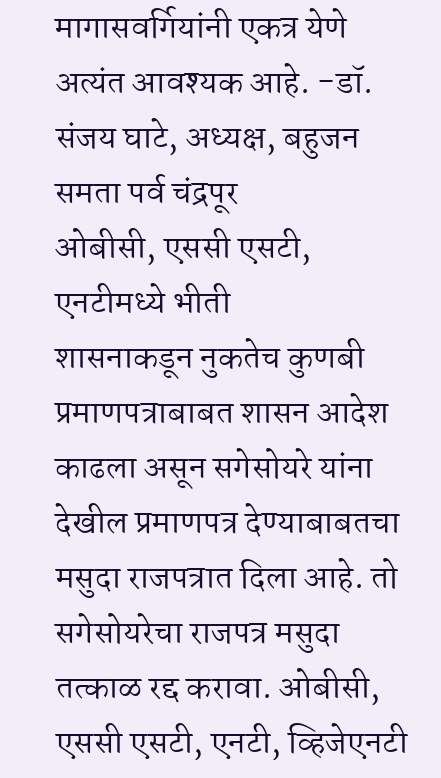मागासवर्गियांनी एकत्र येणे अत्यंत आवश्यक आहे. -डॉ. संजय घाटे, अध्यक्ष, बहुजन समता पर्व चंद्रपूर
ओबीसी, एससी एसटी, एनटीमध्ये भीती
शासनाकडून नुकतेच कुणबी प्रमाणपत्राबाबत शासन आदेश काढला असून सगेसोयरे यांना देखील प्रमाणपत्र देण्याबाबतचा मसुदा राजपत्रात दिला आहे. तो सगेसोयरेचा राजपत्र मसुदा तत्काळ रद्द करावा. ओबीसी, एससी एसटी, एनटी, व्हिजेएनटी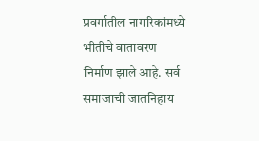प्रवर्गातील नागरिकांमध्ये भीतीचे वातावरण निर्माण झाले आहे. सर्व समाजाची जातनिहाय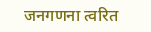जनगणना त्वरित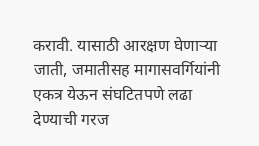करावी. यासाठी आरक्षण घेणाऱ्या जाती, जमातीसह मागासवर्गियांनी एकत्र येऊन संघटितपणे लढा देण्याची गरज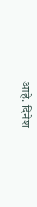आहे. दिनेश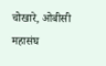चोखारे, ओबीसी महासंघ